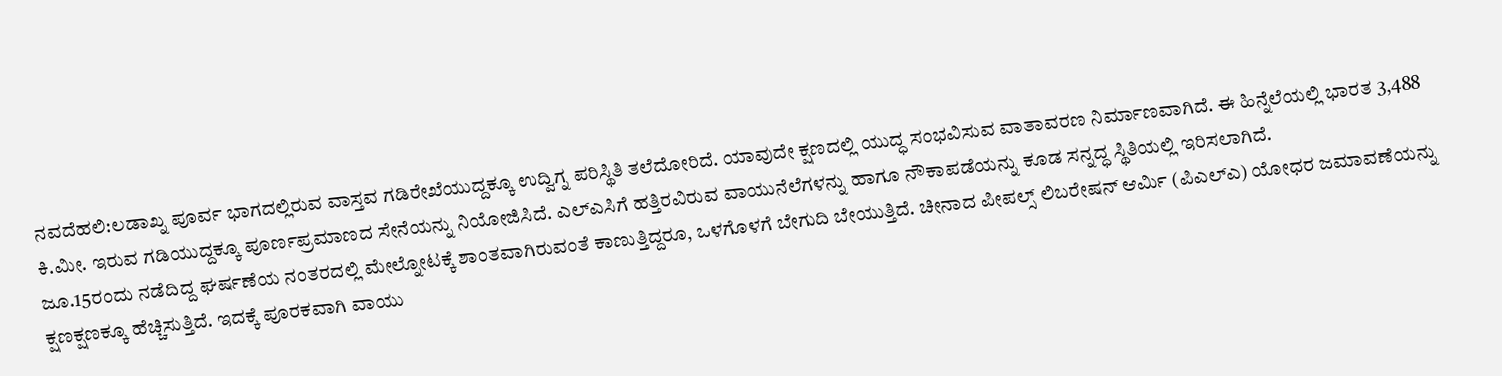ನವದೆಹಲಿ:ಲಡಾಖ್ನ ಪೂರ್ವ ಭಾಗದಲ್ಲಿರುವ ವಾಸ್ತವ ಗಡಿರೇಖೆಯುದ್ದಕ್ಕೂ ಉದ್ವಿಗ್ನ ಪರಿಸ್ಥಿತಿ ತಲೆದೋರಿದೆ. ಯಾವುದೇ ಕ್ಷಣದಲ್ಲಿ ಯುದ್ಧ ಸಂಭವಿಸುವ ವಾತಾವರಣ ನಿರ್ಮಾಣವಾಗಿದೆ. ಈ ಹಿನ್ನೆಲೆಯಲ್ಲಿ ಭಾರತ 3,488 ಕಿ.ಮೀ. ಇರುವ ಗಡಿಯುದ್ದಕ್ಕೂ ಪೂರ್ಣಪ್ರಮಾಣದ ಸೇನೆಯನ್ನು ನಿಯೋಜಿಸಿದೆ. ಎಲ್ಎಸಿಗೆ ಹತ್ತಿರವಿರುವ ವಾಯುನೆಲೆಗಳನ್ನು ಹಾಗೂ ನೌಕಾಪಡೆಯನ್ನು ಕೂಡ ಸನ್ನದ್ಧ ಸ್ಥಿತಿಯಲ್ಲಿ ಇರಿಸಲಾಗಿದೆ.
ಜೂ.15ರಂದು ನಡೆದಿದ್ದ ಘರ್ಷಣೆಯ ನಂತರದಲ್ಲಿ ಮೇಲ್ನೋಟಕ್ಕೆ ಶಾಂತವಾಗಿರುವಂತೆ ಕಾಣುತ್ತಿದ್ದರೂ, ಒಳಗೊಳಗೆ ಬೇಗುದಿ ಬೇಯುತ್ತಿದೆ. ಚೀನಾದ ಪೀಪಲ್ಸ್ ಲಿಬರೇಷನ್ ಆರ್ಮಿ (ಪಿಎಲ್ಎ) ಯೋಧರ ಜಮಾವಣೆಯನ್ನು ಕ್ಷಣಕ್ಷಣಕ್ಕೂ ಹೆಚ್ಚಿಸುತ್ತಿದೆ. ಇದಕ್ಕೆ ಪೂರಕವಾಗಿ ವಾಯು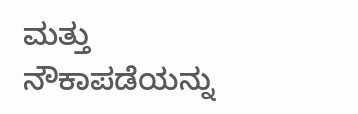ಮತ್ತು ನೌಕಾಪಡೆಯನ್ನು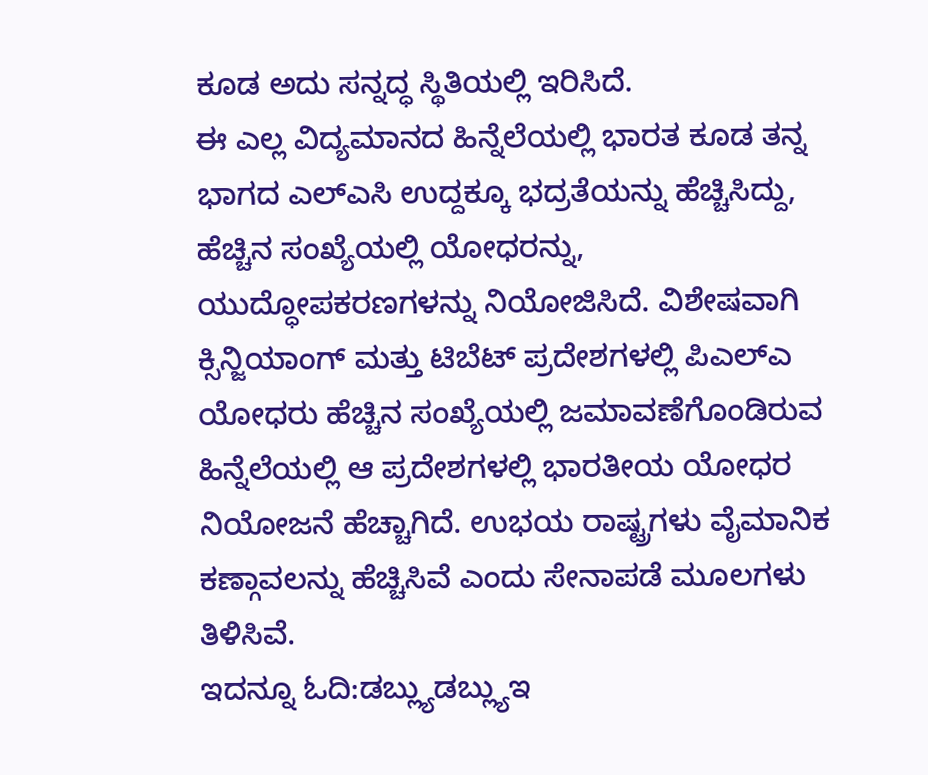ಕೂಡ ಅದು ಸನ್ನದ್ಧ ಸ್ಥಿತಿಯಲ್ಲಿ ಇರಿಸಿದೆ.
ಈ ಎಲ್ಲ ವಿದ್ಯಮಾನದ ಹಿನ್ನೆಲೆಯಲ್ಲಿ ಭಾರತ ಕೂಡ ತನ್ನ ಭಾಗದ ಎಲ್ಎಸಿ ಉದ್ದಕ್ಕೂ ಭದ್ರತೆಯನ್ನು ಹೆಚ್ಚಿಸಿದ್ದು, ಹೆಚ್ಚಿನ ಸಂಖ್ಯೆಯಲ್ಲಿ ಯೋಧರನ್ನು, ಯುದ್ಧೋಪಕರಣಗಳನ್ನು ನಿಯೋಜಿಸಿದೆ. ವಿಶೇಷವಾಗಿ ಕ್ಸಿನ್ಜಿಯಾಂಗ್ ಮತ್ತು ಟಿಬೆಟ್ ಪ್ರದೇಶಗಳಲ್ಲಿ ಪಿಎಲ್ಎ ಯೋಧರು ಹೆಚ್ಚಿನ ಸಂಖ್ಯೆಯಲ್ಲಿ ಜಮಾವಣೆಗೊಂಡಿರುವ ಹಿನ್ನೆಲೆಯಲ್ಲಿ ಆ ಪ್ರದೇಶಗಳಲ್ಲಿ ಭಾರತೀಯ ಯೋಧರ ನಿಯೋಜನೆ ಹೆಚ್ಚಾಗಿದೆ. ಉಭಯ ರಾಷ್ಟ್ರಗಳು ವೈಮಾನಿಕ ಕಣ್ಗಾವಲನ್ನು ಹೆಚ್ಚಿಸಿವೆ ಎಂದು ಸೇನಾಪಡೆ ಮೂಲಗಳು ತಿಳಿಸಿವೆ.
ಇದನ್ನೂ ಓದಿ:ಡಬ್ಲ್ಯುಡಬ್ಲ್ಯುಇ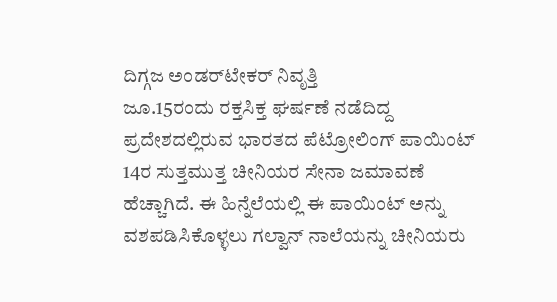ದಿಗ್ಗಜ ಅಂಡರ್‌ಟೇಕರ್ ನಿವೃತ್ತಿ
ಜೂ.15ರಂದು ರಕ್ತಸಿಕ್ತ ಘರ್ಷಣೆ ನಡೆದಿದ್ದ ಪ್ರದೇಶದಲ್ಲಿರುವ ಭಾರತದ ಪೆಟ್ರೋಲಿಂಗ್ ಪಾಯಿಂಟ್ 14ರ ಸುತ್ತಮುತ್ತ ಚೀನಿಯರ ಸೇನಾ ಜಮಾವಣೆ ಹೆಚ್ಚಾಗಿದೆ. ಈ ಹಿನ್ನೆಲೆಯಲ್ಲಿ ಈ ಪಾಯಿಂಟ್ ಅನ್ನು ವಶಪಡಿಸಿಕೊಳ್ಳಲು ಗಲ್ವಾನ್ ನಾಲೆಯನ್ನು ಚೀನಿಯರು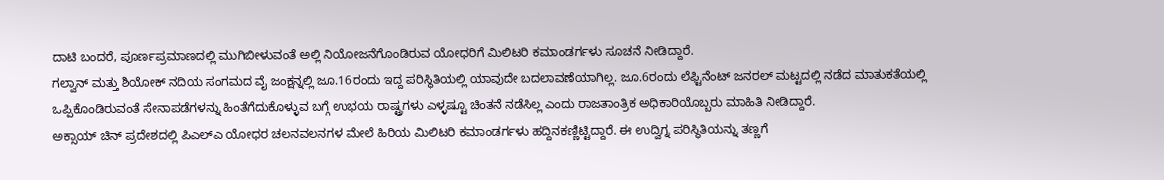ದಾಟಿ ಬಂದರೆ, ಪೂರ್ಣಪ್ರಮಾಣದಲ್ಲಿ ಮುಗಿಬೀಳುವಂತೆ ಅಲ್ಲಿ ನಿಯೋಜನೆಗೊಂಡಿರುವ ಯೋಧರಿಗೆ ಮಿಲಿಟರಿ ಕಮಾಂಡರ್ಗಳು ಸೂಚನೆ ನೀಡಿದ್ದಾರೆ.
ಗಲ್ವಾನ್ ಮತ್ತು ಶಿಯೋಕ್ ನದಿಯ ಸಂಗಮದ ವೈ ಜಂಕ್ಷನ್ನಲ್ಲಿ ಜೂ.16ರಂದು ಇದ್ದ ಪರಿಸ್ಥಿತಿಯಲ್ಲಿ ಯಾವುದೇ ಬದಲಾವಣೆಯಾಗಿಲ್ಲ. ಜೂ.6ರಂದು ಲೆಫ್ಟಿನೆಂಟ್ ಜನರಲ್ ಮಟ್ಟದಲ್ಲಿ ನಡೆದ ಮಾತುಕತೆಯಲ್ಲಿ ಒಪ್ಪಿಕೊಂಡಿರುವಂತೆ ಸೇನಾಪಡೆಗಳನ್ನು ಹಿಂತೆಗೆದುಕೊಳ್ಳುವ ಬಗ್ಗೆ ಉಭಯ ರಾಷ್ಟ್ರಗಳು ಎಳ್ಳಷ್ಟೂ ಚಿಂತನೆ ನಡೆಸಿಲ್ಲ ಎಂದು ರಾಜತಾಂತ್ರಿಕ ಅಧಿಕಾರಿಯೊಬ್ಬರು ಮಾಹಿತಿ ನೀಡಿದ್ದಾರೆ.
ಅಕ್ಸಾಯ್ ಚಿನ್ ಪ್ರದೇಶದಲ್ಲಿ ಪಿಎಲ್ಎ ಯೋಧರ ಚಲನವಲನಗಳ ಮೇಲೆ ಹಿರಿಯ ಮಿಲಿಟರಿ ಕಮಾಂಡರ್ಗಳು ಹದ್ದಿನಕಣ್ಣಿಟ್ಟಿದ್ದಾರೆ. ಈ ಉದ್ವಿಗ್ನ ಪರಿಸ್ಥಿತಿಯನ್ನು ತಣ್ಣಗೆ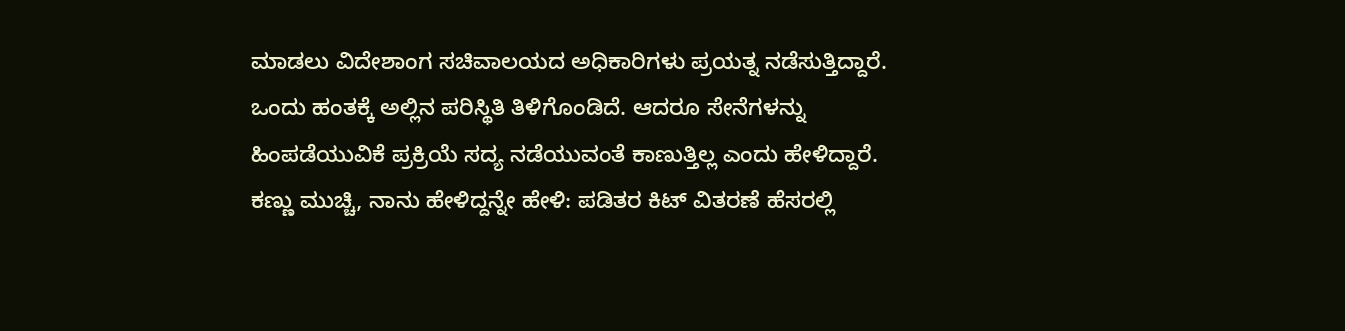ಮಾಡಲು ವಿದೇಶಾಂಗ ಸಚಿವಾಲಯದ ಅಧಿಕಾರಿಗಳು ಪ್ರಯತ್ನ ನಡೆಸುತ್ತಿದ್ದಾರೆ. ಒಂದು ಹಂತಕ್ಕೆ ಅಲ್ಲಿನ ಪರಿಸ್ಥಿತಿ ತಿಳಿಗೊಂಡಿದೆ. ಆದರೂ ಸೇನೆಗಳನ್ನು ಹಿಂಪಡೆಯುವಿಕೆ ಪ್ರಕ್ರಿಯೆ ಸದ್ಯ ನಡೆಯುವಂತೆ ಕಾಣುತ್ತಿಲ್ಲ ಎಂದು ಹೇಳಿದ್ದಾರೆ.
ಕಣ್ಣು ಮುಚ್ಚಿ, ನಾನು ಹೇಳಿದ್ದನ್ನೇ ಹೇಳಿ: ಪಡಿತರ ಕಿಟ್ ವಿತರಣೆ ಹೆಸರಲ್ಲಿ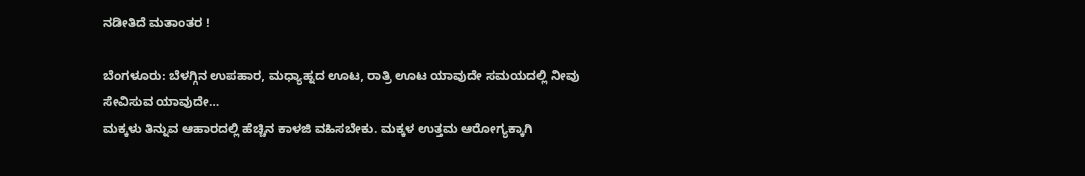ನಡೀತಿದೆ ಮತಾಂತರ !

ಬೆಂಗಳೂರು: ಬೆಳಗ್ಗಿನ ಉಪಹಾರ, ಮಧ್ಯಾಹ್ನದ ಊಟ, ರಾತ್ರಿ ಊಟ ಯಾವುದೇ ಸಮಯದಲ್ಲಿ ನೀವು ಸೇವಿಸುವ ಯಾವುದೇ…
ಮಕ್ಕಳು ತಿನ್ನುವ ಆಹಾರದಲ್ಲಿ ಹೆಚ್ಚಿನ ಕಾಳಜಿ ವಹಿಸಬೇಕು. ಮಕ್ಕಳ ಉತ್ತಮ ಆರೋಗ್ಯಕ್ಕಾಗಿ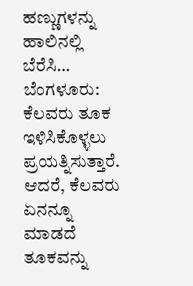ಹಣ್ಣುಗಳನ್ನು ಹಾಲಿನಲ್ಲಿ ಬೆರೆಸಿ…
ಬೆಂಗಳೂರು: ಕೆಲವರು ತೂಕ ಇಳಿಸಿಕೊಳ್ಳಲು ಪ್ರಯತ್ನಿಸುತ್ತಾರೆ. ಆದರೆ, ಕೆಲವರು ಏನನ್ನೂ ಮಾಡದೆ ತೂಕವನ್ನು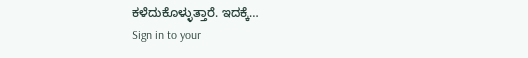ಕಳೆದುಕೊಳ್ಳುತ್ತಾರೆ. ಇದಕ್ಕೆ…
Sign in to your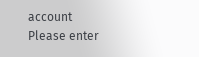account
Please enter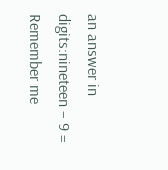an answer in digits:nineteen − 9 =
Remember me